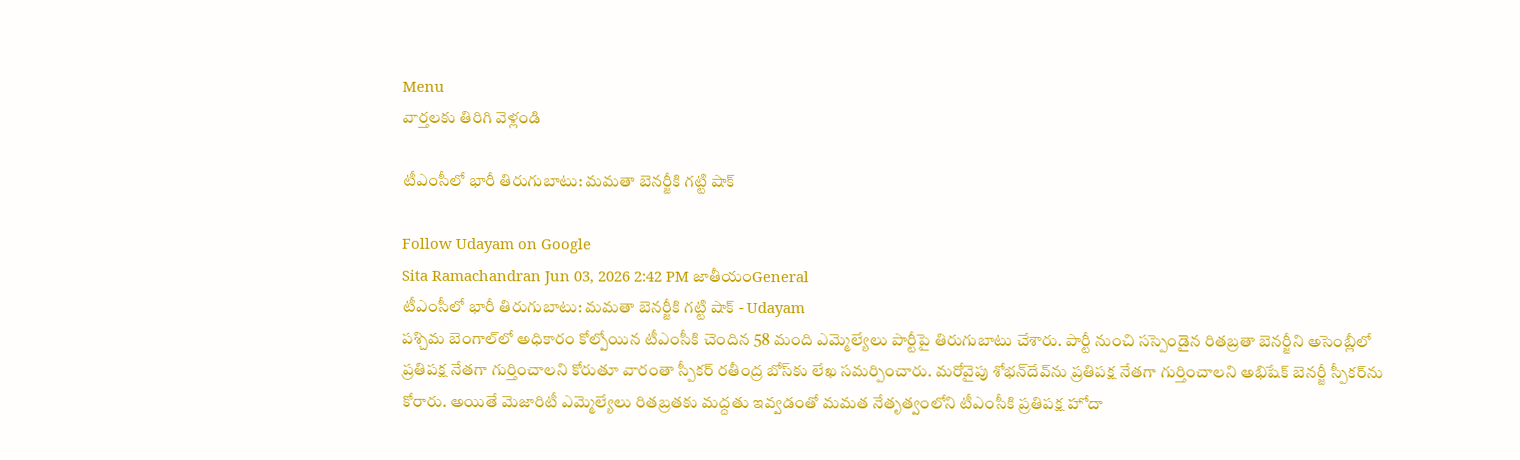Menu
వార్తలకు తిరిగి వెళ్లండి

టీఎంసీలో భారీ తిరుగుబాటు: మమతా బెనర్జీకి గట్టి షాక్

Follow Udayam on Google
Sita Ramachandran Jun 03, 2026 2:42 PM జాతీయంGeneral
టీఎంసీలో భారీ తిరుగుబాటు: మమతా బెనర్జీకి గట్టి షాక్ - Udayam
పశ్చిమ బెంగాల్‌లో అధికారం కోల్పోయిన టీఎంసీకి చెందిన 58 మంది ఎమ్మెల్యేలు పార్టీపై తిరుగుబాటు చేశారు. పార్టీ నుంచి సస్పెండైన రితబ్రతా బెనర్జీని అసెంబ్లీలో ప్రతిపక్ష నేతగా గుర్తించాలని కోరుతూ వారంతా స్పీకర్ రతీంద్ర బోస్‌కు లేఖ సమర్పించారు. మరోవైపు శోభన్‌దేవ్‌ను ప్రతిపక్ష నేతగా గుర్తించాలని అభిషేక్ బెనర్జీ స్పీకర్‌ను కోరారు. అయితే మెజారిటీ ఎమ్మెల్యేలు రితబ్రతకు మద్దతు ఇవ్వడంతో మమత నేతృత్వంలోని టీఎంసీకి ప్రతిపక్ష హోదా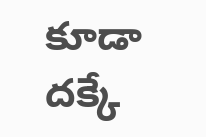కూడా దక్కే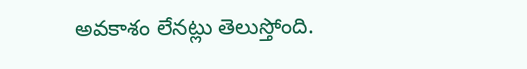అవకాశం లేనట్లు తెలుస్తోంది.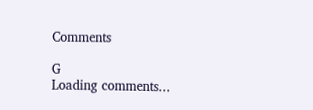Comments

G
Loading comments...